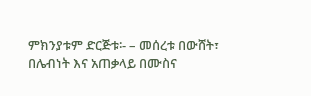ምክንያቱም ድርጅቱ፡- – መሰረቱ በውሸት፣ በሌብነት እና አጠቃላይ በሙስና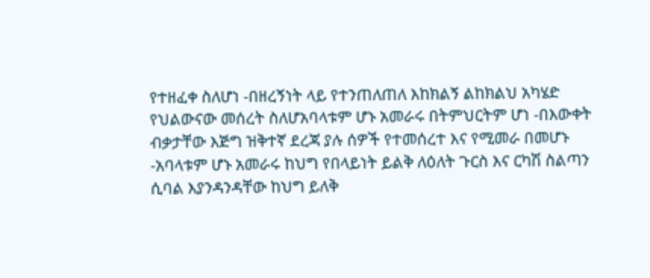የተዘፈቀ ስለሆነ -በዘረኝነት ላይ የተንጠለጠለ እከክልኝ ልከክልህ አካሄድ የህልውናው መሰረት ስለሆአባላቱም ሆኑ አመራሩ በትምህርትም ሆነ -በእውቀት ብቃታቸው እጅግ ዝቅተኛ ደረጃ ያሉ ሰዎች የተመሰረተ እና የሚመራ በመሆኑ -አባላቱም ሆኑ አመራሩ ከህግ የበላይነት ይልቅ ለዕለት ጉርስ እና ርካሽ ስልጣን ሲባል እያንዳንዳቸው ከህግ ይለቅ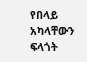የበላይ አካላቸውን ፍላጎት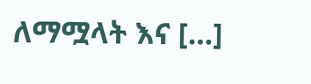ለማሟላት እና […]